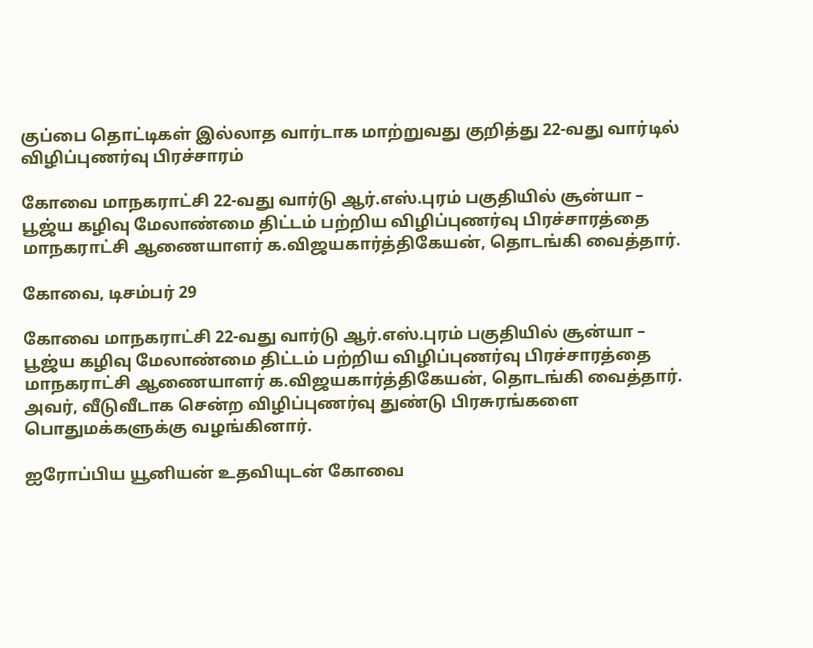குப்பை தொட்டிகள் இல்லாத வார்டாக மாற்றுவது குறித்து 22-வது வார்டில் விழிப்புணர்வு பிரச்சாரம்

கோவை மாநகராட்சி 22-வது வார்டு ஆர்.எஸ்.புரம் பகுதியில் சூன்யா – பூஜ்ய கழிவு மேலாண்மை திட்டம் பற்றிய விழிப்புணர்வு பிரச்சாரத்தை மாநகராட்சி ஆணையாளர் க.விஜயகார்த்திகேயன், தொடங்கி வைத்தார்.

கோவை, டிசம்பர் 29

கோவை மாநகராட்சி 22-வது வார்டு ஆர்.எஸ்.புரம் பகுதியில் சூன்யா – பூஜ்ய கழிவு மேலாண்மை திட்டம் பற்றிய விழிப்புணர்வு பிரச்சாரத்தை மாநகராட்சி ஆணையாளர் க.விஜயகார்த்திகேயன், தொடங்கி வைத்தார். அவர், வீடுவீடாக சென்ற விழிப்புணர்வு துண்டு பிரசுரங்களை பொதுமக்களுக்கு வழங்கினார்.

ஐரோப்பிய யூனியன் உதவியுடன் கோவை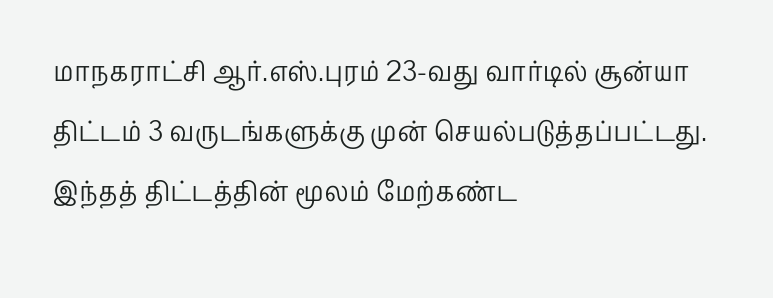மாநகராட்சி ஆர்.எஸ்.புரம் 23-வது வார்டில் சூன்யா திட்டம் 3 வருடங்களுக்கு முன் செயல்படுத்தப்பட்டது. இந்தத் திட்டத்தின் மூலம் மேற்கண்ட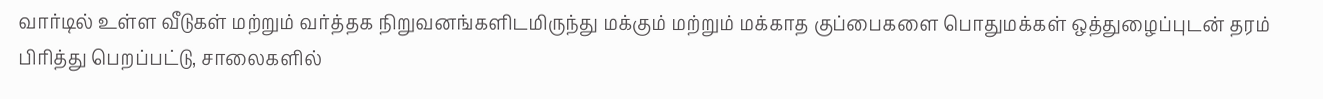வார்டில் உள்ள வீடுகள் மற்றும் வர்த்தக நிறுவனங்களிடமிருந்து மக்கும் மற்றும் மக்காத குப்பைகளை பொதுமக்கள் ஒத்துழைப்புடன் தரம் பிரித்து பெறப்பட்டு, சாலைகளில்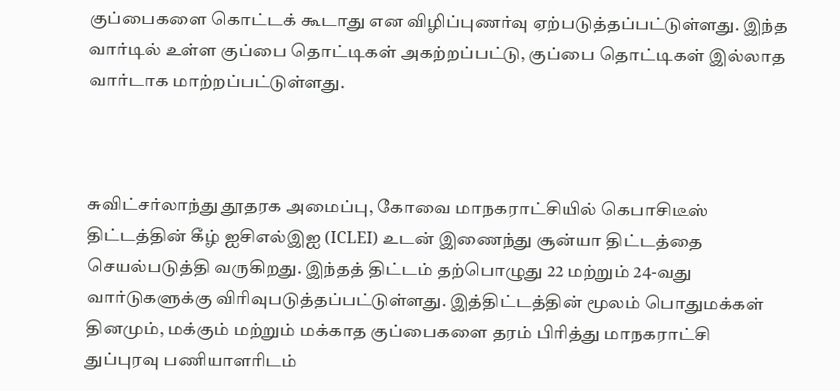குப்பைகளை கொட்டக் கூடாது என விழிப்புணர்வு ஏற்படுத்தப்பட்டுள்ளது. இந்த வார்டில் உள்ள குப்பை தொட்டிகள் அகற்றப்பட்டு, குப்பை தொட்டிகள் இல்லாத வார்டாக மாற்றப்பட்டுள்ளது.



சுவிட்சர்லாந்து தூதரக அமைப்பு, கோவை மாநகராட்சியில் கெபாசிடீஸ் திட்டத்தின் கீழ் ஐசிஎல்இஐ (ICLEI) உடன் இணைந்து சூன்யா திட்டத்தை செயல்படுத்தி வருகிறது. இந்தத் திட்டம் தற்பொழுது 22 மற்றும் 24-வது வார்டுகளுக்கு விரிவுபடுத்தப்பட்டுள்ளது. இத்திட்டத்தின் மூலம் பொதுமக்கள் தினமும், மக்கும் மற்றும் மக்காத குப்பைகளை தரம் பிரித்து மாநகராட்சி துப்புரவு பணியாளரிடம்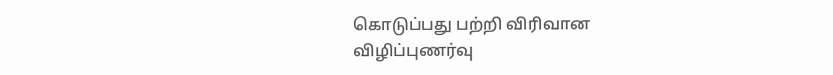கொடுப்பது பற்றி விரிவான விழிப்புணர்வு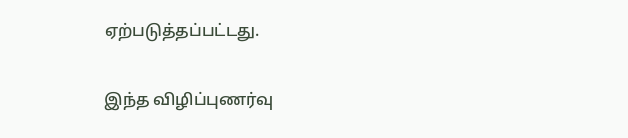ஏற்படுத்தப்பட்டது.

இந்த விழிப்புணர்வு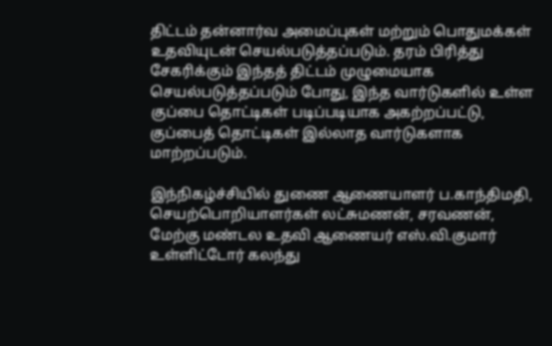திட்டம் தன்னார்வ அமைப்புகள் மற்றும் பொதுமக்கள் உதவியுடன் செயல்படுத்தப்படும். தரம் பிரித்து சேகரிக்கும் இந்தத் திட்டம் முழுமையாக செயல்படுத்தப்படும் போது, இந்த வார்டுகளில் உள்ள குப்பை தொட்டிகள் படிப்படியாக அகற்றப்பட்டு, குப்பைத் தொட்டிகள் இல்லாத வார்டுகளாக மாற்றப்படும்.

இந்நிகழ்ச்சியில் துணை ஆணையாளர் ப.காந்திமதி, செயற்பொறியாளர்கள் லட்சுமணன், சரவணன், மேற்கு மண்டல உதவி ஆணையர் எஸ்.வி.குமார் உள்ளிட்டோர் கலந்து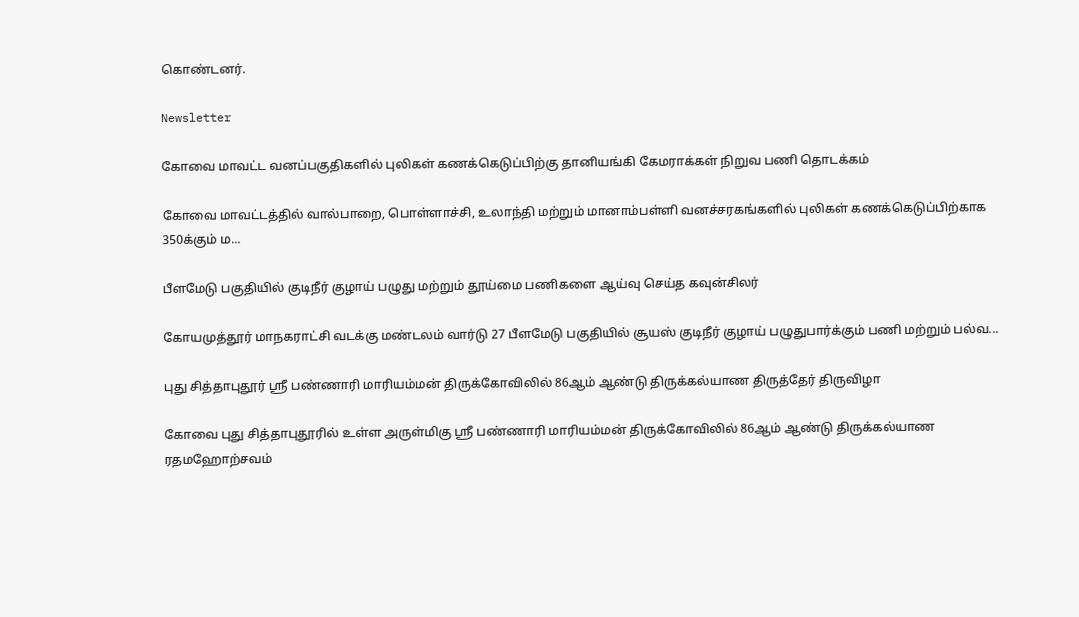கொண்டனர்.

Newsletter

கோவை மாவட்ட வனப்பகுதிகளில் புலிகள் கணக்கெடுப்பிற்கு தானியங்கி கேமராக்கள் நிறுவ பணி தொடக்கம்

கோவை மாவட்டத்தில் வால்பாறை, பொள்ளாச்சி, உலாந்தி மற்றும் மானாம்பள்ளி வனச்சரகங்களில் புலிகள் கணக்கெடுப்பிற்காக 350க்கும் ம...

பீளமேடு பகுதியில் குடிநீர் குழாய் பழுது மற்றும் தூய்மை பணிகளை ஆய்வு செய்த கவுன்சிலர்

கோயமுத்தூர் மாநகராட்சி வடக்கு மண்டலம் வார்டு 27 பீளமேடு பகுதியில் சூயஸ் குடிநீர் குழாய் பழுதுபார்க்கும் பணி மற்றும் பல்வ...

புது சித்தாபுதூர் ஸ்ரீ பண்ணாரி மாரியம்மன் திருக்கோவிலில் 86ஆம் ஆண்டு திருக்கல்யாண திருத்தேர் திருவிழா

கோவை புது சித்தாபுதூரில் உள்ள அருள்மிகு ஸ்ரீ பண்ணாரி மாரியம்மன் திருக்கோவிலில் 86ஆம் ஆண்டு திருக்கல்யாண ரதமஹோற்சவம்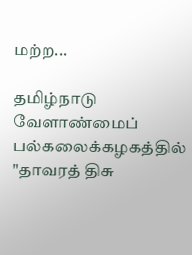மற்ற...

தமிழ்நாடு வேளாண்மைப் பல்கலைக்கழகத்தில் "தாவரத் திசு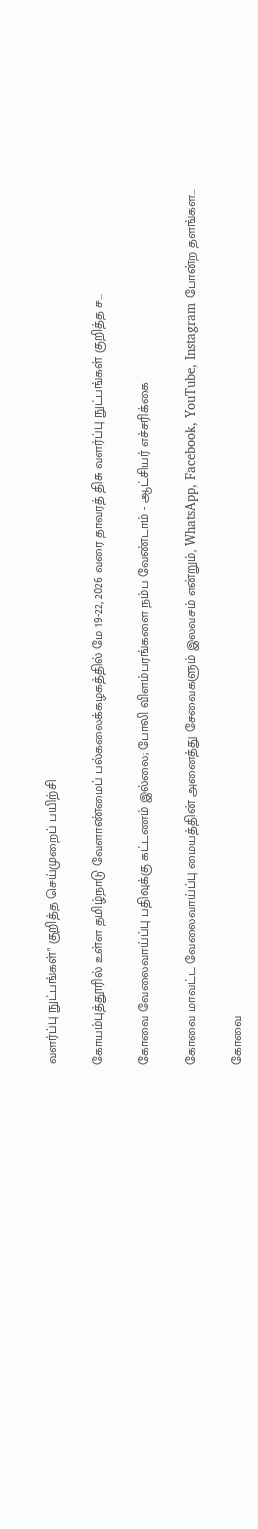வளர்ப்பு நுட்பங்கள்" குறித்த செய்முறைப் பயிற்சி

கோயம்புத்தூரில் உள்ள தமிழ்நாடு வேளாண்மைப் பல்கலைக்கழகத்தில் மே 19-22, 2026 வரை தாவரத் திசு வளர்ப்பு நுட்பங்கள் குறித்த ச...

கோவை வேலைவாய்ப்பு பதிவுக்கு கட்டணம் இல்லை; போலி விளம்பரங்களை நம்ப வேண்டாம் - ஆட்சியர் எச்சரிக்கை

கோவை மாவட்ட வேலைவாய்ப்பு மையத்தின் அனைத்து சேவைகளும் இலவசம் என்றும், WhatsApp, Facebook, YouTube, Instagram போன்ற தளங்கள...

கோவை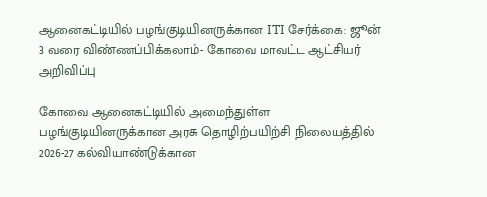ஆனைகட்டியில் பழங்குடியினருக்கான ITI சேர்க்கை: ஜூன் 3 வரை விண்ணப்பிக்கலாம்- கோவை மாவட்ட ஆட்சியர் அறிவிப்பு

கோவை ஆனைகட்டியில் அமைந்துள்ள பழங்குடியினருக்கான அரசு தொழிற்பயிற்சி நிலையத்தில் 2026-27 கல்வியாண்டுக்கான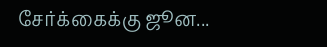சேர்க்கைக்கு ஜூன...